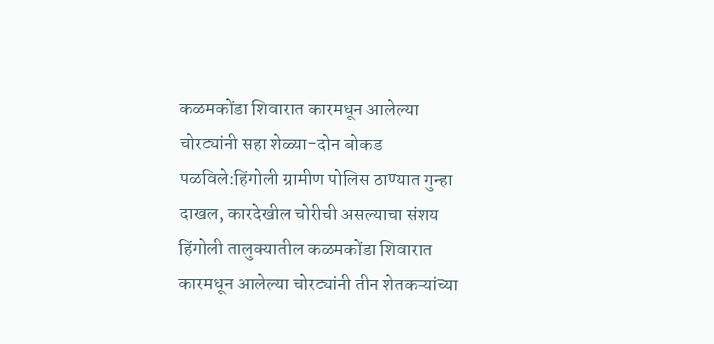कळमकोंडा शिवारात कारमधून आलेल्या चोरट्यांनी सहा शेळ्या-दोन बोकड पळविले:हिंगोली ग्रामीण पोलिस ठाण्यात गुन्हा दाखल, कारदेखील चोरीची असल्याचा संशय
हिंगोली तालुक्यातील कळमकोंडा शिवारात कारमधून आलेल्या चोरट्यांनी तीन शेतकऱ्यांच्या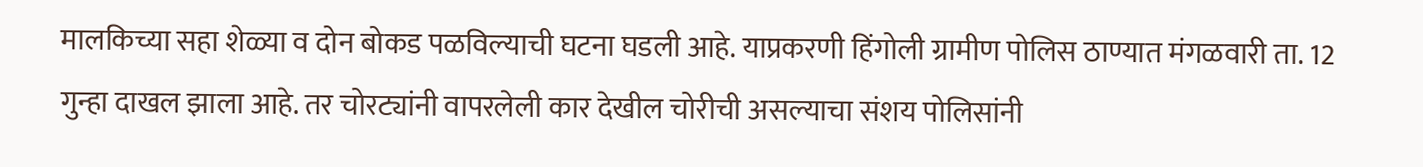मालकिच्या सहा शेळ्या व दोन बोकड पळविल्याची घटना घडली आहे. याप्रकरणी हिंगोली ग्रामीण पोलिस ठाण्यात मंगळवारी ता. 12 गुन्हा दाखल झाला आहे. तर चोरट्यांनी वापरलेली कार देखील चोरीची असल्याचा संशय पोलिसांनी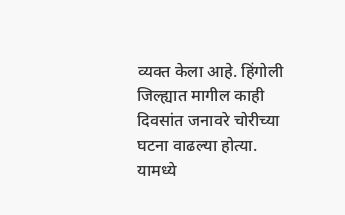व्यक्त केला आहे. हिंगोली जिल्ह्यात मागील काही दिवसांत जनावरे चोरीच्या घटना वाढल्या होत्या. यामध्ये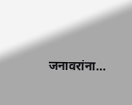जनावरांना…